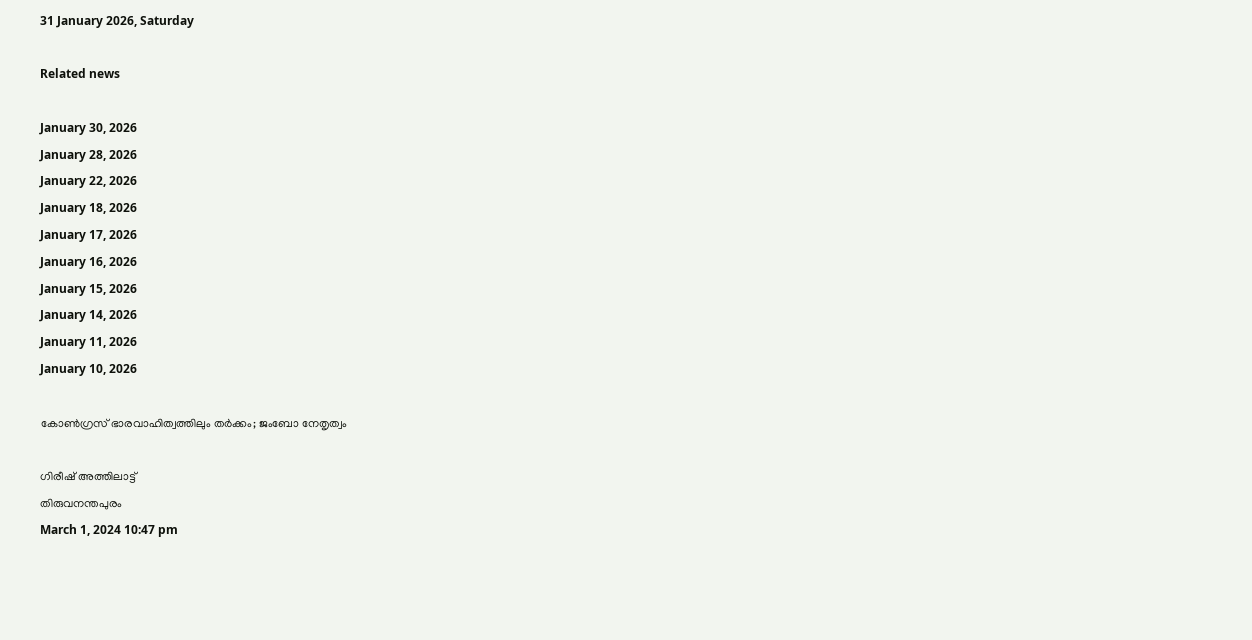31 January 2026, Saturday

Related news

January 30, 2026
January 28, 2026
January 22, 2026
January 18, 2026
January 17, 2026
January 16, 2026
January 15, 2026
January 14, 2026
January 11, 2026
January 10, 2026

കോണ്‍ഗ്രസ് ഭാരവാഹിത്വത്തിലും തര്‍ക്കം; ജംബോ നേതൃത്വം

ഗിരീഷ് അത്തിലാട്ട്
തിരുവനന്തപുരം
March 1, 2024 10:47 pm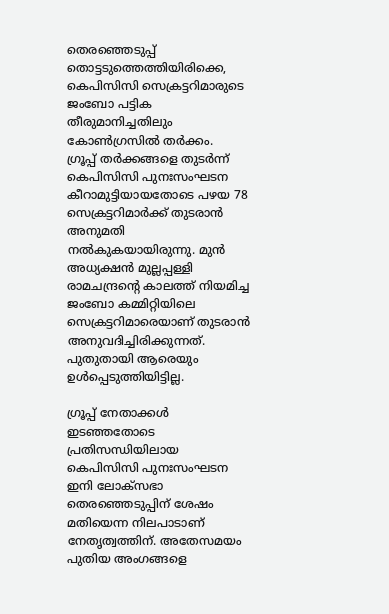തെരഞ്ഞെടുപ്പ് തൊട്ടടുത്തെത്തിയിരിക്കെ, കെപിസിസി സെക്രട്ടറിമാരുടെ ജംബോ പട്ടിക തീരുമാനിച്ചതിലും കോണ്‍ഗ്രസില്‍ തര്‍ക്കം.
ഗ്രൂപ്പ് തർക്കങ്ങളെ തുടർന്ന് കെപിസിസി പുനഃസംഘടന കീറാമുട്ടിയായതോടെ പഴയ 78 സെക്രട്ടറിമാർക്ക് തുടരാൻ അനുമതി നൽകുകയായിരുന്നു. മുൻ അധ്യക്ഷൻ മുല്ലപ്പള്ളി രാമചന്ദ്രന്റെ കാലത്ത് നിയമിച്ച ജംബോ കമ്മിറ്റിയിലെ സെക്രട്ടറിമാരെയാണ് തുടരാൻ അനുവദിച്ചിരിക്കുന്നത്. പുതുതായി ആരെയും ഉൾപ്പെടുത്തിയിട്ടില്ല.

ഗ്രൂപ്പ് നേതാക്കൾ ഇടഞ്ഞതോടെ പ്രതിസന്ധിയിലായ കെപിസിസി പുനഃസംഘടന ഇനി ലോക്‌സഭാ തെരഞ്ഞെടുപ്പിന് ശേഷം മതിയെന്ന നിലപാടാണ് നേതൃത്വത്തിന്. അതേസമയം പുതിയ അംഗങ്ങളെ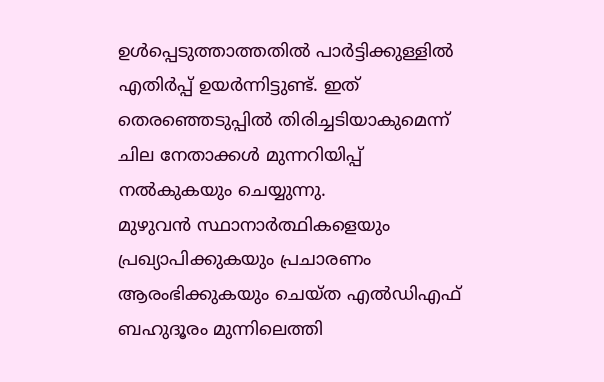ഉൾപ്പെടുത്താത്തതിൽ പാർട്ടിക്കുള്ളിൽ എതിർപ്പ് ഉയർന്നിട്ടുണ്ട്. ഇത് തെരഞ്ഞെടുപ്പില്‍ തിരിച്ചടിയാകുമെന്ന് ചില നേതാക്കള്‍ മുന്നറിയിപ്പ് നല്‍കുകയും ചെയ്യുന്നു.
മുഴുവന്‍ സ്ഥാനാര്‍ത്ഥികളെയും പ്രഖ്യാപിക്കുകയും പ്രചാരണം ആരംഭിക്കുകയും ചെയ്ത എല്‍ഡിഎഫ് ബഹുദൂരം മുന്നിലെത്തി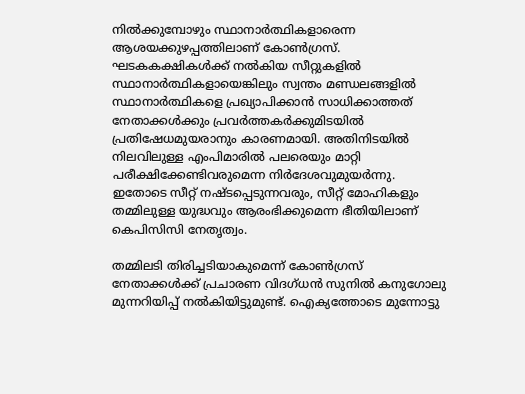നില്‍ക്കുമ്പോഴും സ്ഥാനാര്‍ത്ഥികളാരെന്ന ആശയക്കുഴപ്പത്തിലാണ് കോണ്‍ഗ്രസ്. ഘടകകക്ഷികള്‍ക്ക് നല്‍കിയ സീറ്റുകളില്‍ സ്ഥാനാര്‍ത്ഥികളായെങ്കിലും സ്വന്തം മണ്ഡലങ്ങളില്‍ സ്ഥാനാര്‍ത്ഥികളെ പ്രഖ്യാപിക്കാന്‍ സാധിക്കാത്തത് നേതാക്കള്‍ക്കും പ്രവര്‍ത്തകര്‍ക്കുമിടയില്‍ പ്രതിഷേധമുയരാനും കാരണമായി. അതിനിടയില്‍ നിലവിലുള്ള എംപിമാരില്‍ പലരെയും മാറ്റി പരീക്ഷിക്കേണ്ടിവരുമെന്ന നിര്‍ദേശവുമുയര്‍ന്നു. ഇതോടെ സീറ്റ് നഷ്ടപ്പെടുന്നവരും, സീറ്റ് മോഹികളും തമ്മിലുള്ള യുദ്ധവും ആരംഭിക്കുമെന്ന ഭീതിയിലാണ് കെപിസിസി നേതൃത്വം.

തമ്മിലടി തിരിച്ചടിയാകുമെന്ന് കോണ്‍ഗ്രസ് നേതാക്കള്‍ക്ക് പ്രചാരണ വിദഗ്ധന്‍ സുനില്‍ കനുഗോലു മുന്നറിയിപ്പ് നല്‍കിയിട്ടുമുണ്ട്. ഐക്യത്തോടെ മുന്നോട്ടു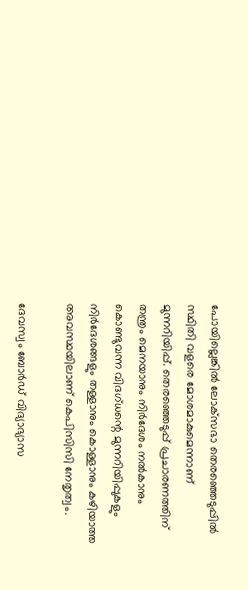പോയില്ലെങ്കില്‍ ലോക്‌സഭാ തെരഞ്ഞെടുപ്പില്‍ സ്ഥിതി വളരെ മോശമാകുമെന്നാണ് മുന്നറിയിപ്പ്. തെരഞ്ഞെടുപ്പ് പ്രചാരണത്തിന് തന്ത്രം മെനയാനും നിര്‍ദേശം നല്‍കാനും കൊണ്ടുവന്ന വിദഗ്ധന്റെ മുന്നറിയിപ്പുകളും നിര്‍ദേശങ്ങളും തള്ളാനും കൊള്ളാനും കഴിയാത്ത അവസ്ഥയിലാണ് കെപിസിസി നേതൃത്വം.

ദേവസ്വം ബോര്‍ഡ് വിദ്യാഭ്യാസ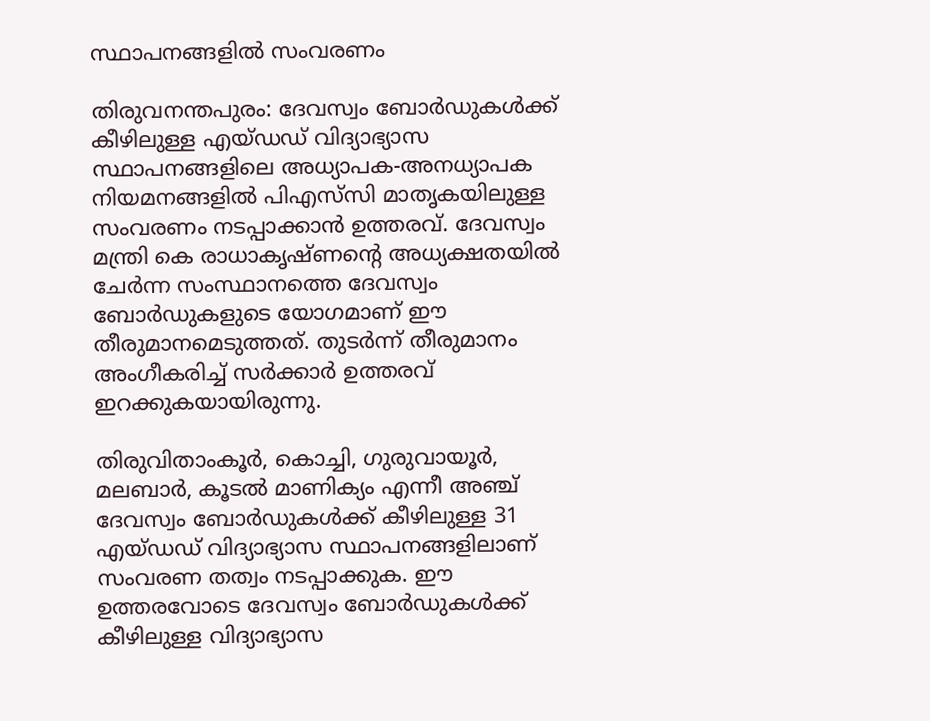സ്ഥാപനങ്ങളില്‍ സംവരണം

തിരുവനന്തപുരം: ദേവസ്വം ബോർഡുകൾക്ക് കീഴിലുള്ള എയ്ഡഡ് വിദ്യാഭ്യാസ സ്ഥാപനങ്ങളിലെ അധ്യാപക-അനധ്യാപക നിയമനങ്ങളിൽ പിഎസ്‌സി മാതൃകയിലുള്ള സംവരണം നടപ്പാക്കാൻ ഉത്തരവ്. ദേവസ്വം മന്ത്രി കെ രാധാകൃഷ്ണന്റെ അധ്യക്ഷതയിൽ ചേർന്ന സംസ്ഥാനത്തെ ദേവസ്വം ബോർഡുകളുടെ യോഗമാണ് ഈ തീരുമാനമെടുത്തത്. തുടർന്ന് തീരുമാനം അംഗീകരിച്ച് സർക്കാർ ഉത്തരവ് ഇറക്കുകയായിരുന്നു.

തിരുവിതാംകൂർ, കൊച്ചി, ഗുരുവായൂർ, മലബാർ, കൂടൽ മാണിക്യം എന്നീ അഞ്ച് ദേവസ്വം ബോർഡുകൾക്ക് കീഴിലുള്ള 31 എയ്ഡഡ് വിദ്യാഭ്യാസ സ്ഥാപനങ്ങളിലാണ് സംവരണ തത്വം നടപ്പാക്കുക. ഈ ഉത്തരവോടെ ദേവസ്വം ബോർഡുകൾക്ക് കീഴിലുള്ള വിദ്യാഭ്യാസ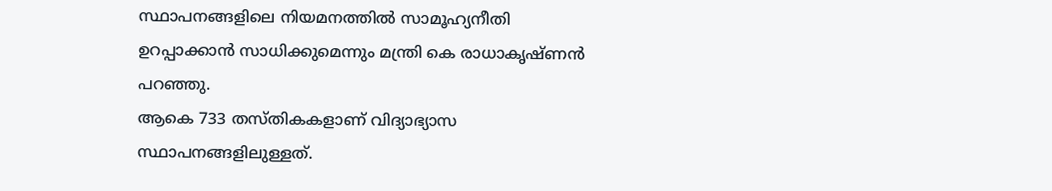സ്ഥാപനങ്ങളിലെ നിയമനത്തിൽ സാമൂഹ്യനീതി ഉറപ്പാക്കാൻ സാധിക്കുമെന്നും മന്ത്രി കെ രാധാകൃഷ്ണൻ പറഞ്ഞു.
ആകെ 733 തസ്തികകളാണ് വിദ്യാഭ്യാസ സ്ഥാപനങ്ങളിലുള്ളത്.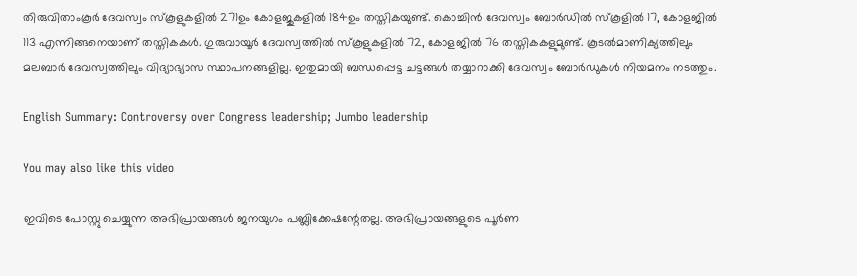തിരുവിതാംകൂർ ദേവസ്വം സ്കൂളുകളിൽ 271ഉം കോളജുകളിൽ 184ഉം തസ്തികയുണ്ട്. കൊച്ചിൻ ദേവസ്വം ബോർഡിൽ സ്കൂളിൽ 17, കോളജിൽ 113 എന്നിങ്ങനെയാണ് തസ്തികകൾ. ഗുരുവായൂർ ദേവസ്വത്തിൽ സ്കൂളുകളിൽ 72, കോളജിൽ 76 തസ്തികകളുമുണ്ട്. കൂടൽമാണിക്യത്തിലും മലബാർ ദേവസ്വത്തിലും വിദ്യാഭ്യാസ സ്ഥാപനങ്ങളില്ല. ഇതുമായി ബന്ധപ്പെട്ട ചട്ടങ്ങൾ തയ്യാറാക്കി ദേവസ്വം ബോർഡുകൾ നിയമനം നടത്തും.

English Summary: Controversy over Congress leadership; Jumbo leadership

You may also like this video

ഇവിടെ പോസ്റ്റു ചെയ്യുന്ന അഭിപ്രായങ്ങള്‍ ജനയുഗം പബ്ലിക്കേഷന്റേതല്ല. അഭിപ്രായങ്ങളുടെ പൂര്‍ണ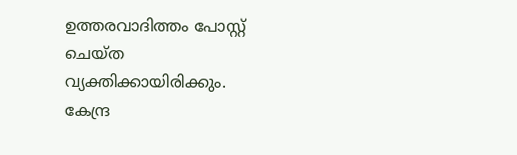ഉത്തരവാദിത്തം പോസ്റ്റ് ചെയ്ത വ്യക്തിക്കായിരിക്കും. കേന്ദ്ര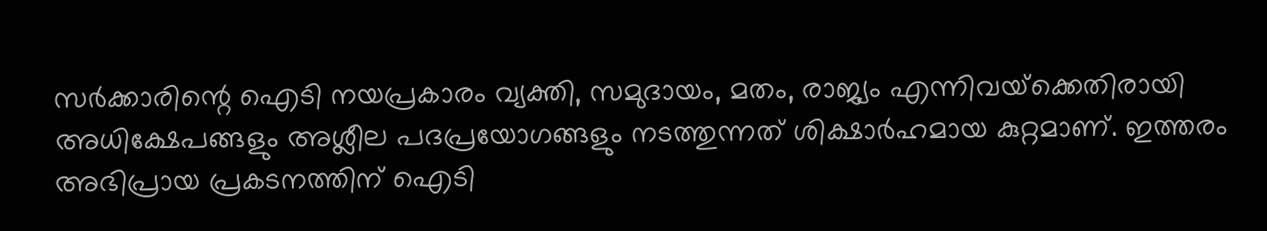സര്‍ക്കാരിന്റെ ഐടി നയപ്രകാരം വ്യക്തി, സമുദായം, മതം, രാജ്യം എന്നിവയ്‌ക്കെതിരായി അധിക്ഷേപങ്ങളും അശ്ലീല പദപ്രയോഗങ്ങളും നടത്തുന്നത് ശിക്ഷാര്‍ഹമായ കുറ്റമാണ്. ഇത്തരം അഭിപ്രായ പ്രകടനത്തിന് ഐടി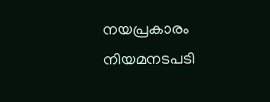നയപ്രകാരം നിയമനടപടി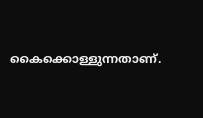കൈക്കൊള്ളുന്നതാണ്.